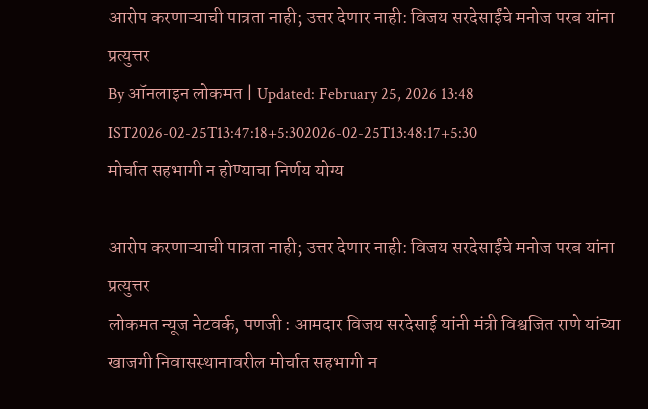आरोप करणाऱ्याची पात्रता नाही; उत्तर देणार नाही: विजय सरदेसाईंचे मनोज परब यांना प्रत्युत्तर
By ऑनलाइन लोकमत | Updated: February 25, 2026 13:48 IST2026-02-25T13:47:18+5:302026-02-25T13:48:17+5:30
मोर्चात सहभागी न होण्याचा निर्णय योग्य

आरोप करणाऱ्याची पात्रता नाही; उत्तर देणार नाही: विजय सरदेसाईंचे मनोज परब यांना प्रत्युत्तर
लोकमत न्यूज नेटवर्क, पणजी : आमदार विजय सरदेसाई यांनी मंत्री विश्वजित राणे यांच्या खाजगी निवासस्थानावरील मोर्चात सहभागी न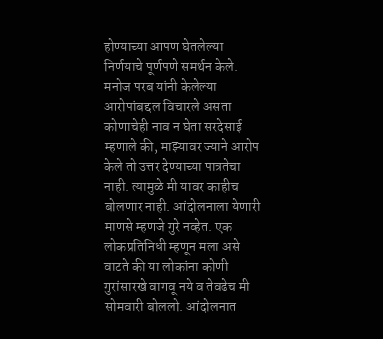होण्याच्या आपण घेतलेल्या निर्णयाचे पूर्णपणे समर्थन केले.
मनोज परब यांनी केलेल्या आरोपांबद्दल विचारले असता कोणाचेही नाव न घेता सरदेसाई म्हणाले की, माझ्यावर ज्याने आरोप केले तो उत्तर देण्याच्या पात्रतेचा नाही. त्यामुळे मी यावर काहीच बोलणार नाही. आंदोलनाला येणारी माणसे म्हणजे गुरे नव्हेत. एक लोकप्रतिनिधी म्हणून मला असे वाटते की या लोकांना कोणी गुरांसारखे वागवू नये व तेवढेच मी सोमवारी बोललो. आंदोलनात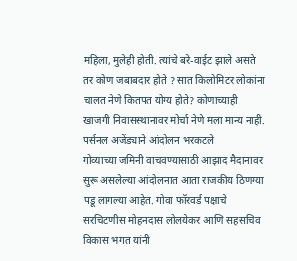महिला, मुलेही होती. त्यांचे बरे-वाईट झाले असते तर कोण जबाबदार होते ? सात किलोमिटर लोकांना चालत नेणे कितपत योग्य होते? कोणाच्याही खाजगी निवासस्थानावर मोर्चा नेणे मला मान्य नाही.
पर्सनल अजेंड्याने आंदोलन भरकटले
गोव्याच्या जमिनी वाचवण्यासाठी आझाद मैदानावर सुरू असलेल्या आंदोलनात आता राजकीय ठिणग्या पडू लागल्या आहेत. गोवा फॉरवर्ड पक्षाचे सरचिटणीस मोहनदास लोलयेकर आणि सहसचिव विकास भगत यांनी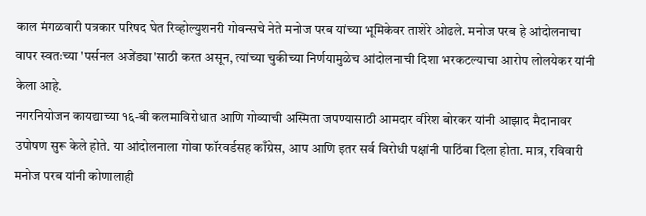काल मंगळवारी पत्रकार परिषद घेत रिव्होल्युशनरी गोवन्सचे नेते मनोज परब यांच्या भूमिकेवर ताशेरे ओढले. मनोज परब हे आंदोलनाचा वापर स्वतःच्या 'पर्सनल अजेंड्या'साठी करत असून, त्यांच्या चुकीच्या निर्णयामुळेच आंदोलनाची दिशा भरकटल्याचा आरोप लोलयेकर यांनी केला आहे.
नगरनियोजन कायद्याच्या १६-बी कलमाविरोधात आणि गोव्याची अस्मिता जपण्यासाठी आमदार वीरेश बोरकर यांनी आझाद मैदानावर उपोषण सुरू केले होते. या आंदोलनाला गोवा फॉरवर्डसह काँग्रेस, आप आणि इतर सर्व विरोधी पक्षांनी पाठिंबा दिला होता. मात्र, रविवारी मनोज परब यांनी कोणालाही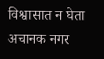विश्वासात न घेता अचानक नगर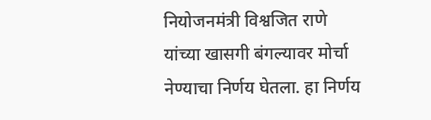नियोजनमंत्री विश्वजित राणे यांच्या खासगी बंगल्यावर मोर्चा नेण्याचा निर्णय घेतला. हा निर्णय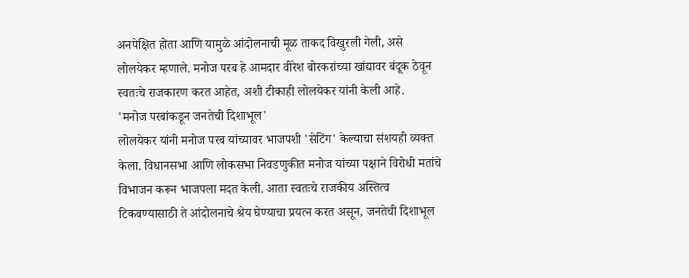अनपेक्षित होता आणि यामुळे आंदोलनाची मूळ ताकद विखुरली गेली, असे लोलयेकर म्हणाले. मनोज परब हे आमदार वीरेश बोरकरांच्या खांद्यावर बंदूक ठेवून स्वतःचे राजकारण करत आहेत, अशी टीकाही लोलयेकर यांनी केली आहे.
'मनोज परबांकडून जनतेची दिशाभूल'
लोलयेकर यांनी मनोज परब यांच्यावर भाजपशी 'सेटिंग' केल्याचा संशयही व्यक्त केला. विधानसभा आणि लोकसभा निवडणुकीत मनोज यांच्या पक्षाने विरोधी मतांचे विभाजन करून भाजपला मदत केली. आता स्वतःचे राजकीय अस्तित्व टिकवण्यासाठी ते आंदोलनाचे श्रेय घेण्याचा प्रयत्न करत असून, जनतेची दिशाभूल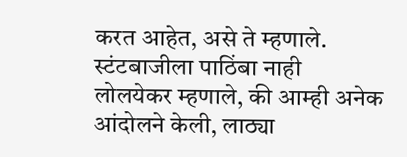करत आहेत, असे ते म्हणाले.
स्टंटबाजीला पाठिंबा नाही
लोलयेकर म्हणाले, की आम्ही अनेक आंदोलने केली, लाठ्या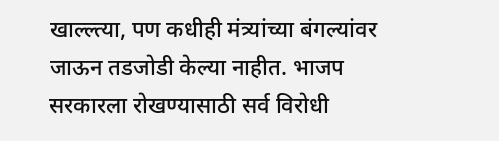खाल्ल्त्या, पण कधीही मंत्र्यांच्या बंगल्यांवर जाऊन तडजोडी केल्या नाहीत. भाजप सरकारला रोखण्यासाठी सर्व विरोधी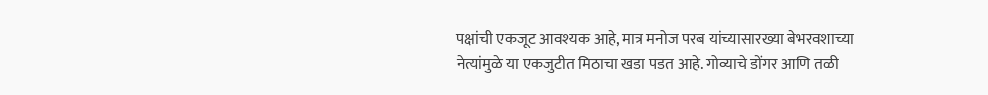पक्षांची एकजूट आवश्यक आहे, मात्र मनोज परब यांच्यासारख्या बेभरवशाच्या नेत्यांमुळे या एकजुटीत मिठाचा खडा पडत आहे. गोव्याचे डोंगर आणि तळी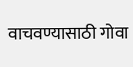वाचवण्यासाठी गोवा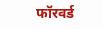फॉरवर्ड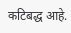कटिबद्ध आहे.